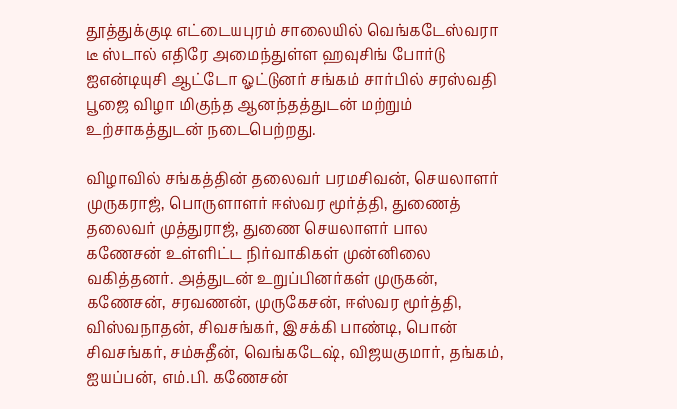தூத்துக்குடி எட்டையபுரம் சாலையில் வெங்கடேஸ்வரா டீ ஸ்டால் எதிரே அமைந்துள்ள ஹவுசிங் போர்டு ஐஎன்டியுசி ஆட்டோ ஓட்டுனர் சங்கம் சார்பில் சரஸ்வதி பூஜை விழா மிகுந்த ஆனந்தத்துடன் மற்றும் உற்சாகத்துடன் நடைபெற்றது.

விழாவில் சங்கத்தின் தலைவர் பரமசிவன், செயலாளர் முருகராஜ், பொருளாளர் ஈஸ்வர மூர்த்தி, துணைத் தலைவர் முத்துராஜ், துணை செயலாளர் பால கணேசன் உள்ளிட்ட நிர்வாகிகள் முன்னிலை வகித்தனர். அத்துடன் உறுப்பினர்கள் முருகன், கணேசன், சரவணன், முருகேசன், ஈஸ்வர மூர்த்தி, விஸ்வநாதன், சிவசங்கர், இசக்கி பாண்டி, பொன் சிவசங்கர், சம்சுதீன், வெங்கடேஷ், விஜயகுமார், தங்கம், ஐயப்பன், எம்.பி. கணேசன்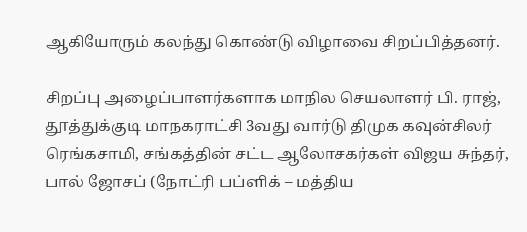ஆகியோரும் கலந்து கொண்டு விழாவை சிறப்பித்தனர்.

சிறப்பு அழைப்பாளர்களாக மாநில செயலாளர் பி. ராஜ், தூத்துக்குடி மாநகராட்சி 3வது வார்டு திமுக கவுன்சிலர் ரெங்கசாமி, சங்கத்தின் சட்ட ஆலோசகர்கள் விஜய சுந்தர், பால் ஜோசப் (நோட்ரி பப்ளிக் – மத்திய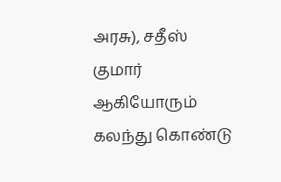அரசு), சதீஸ் குமார் ஆகியோரும் கலந்து கொண்டு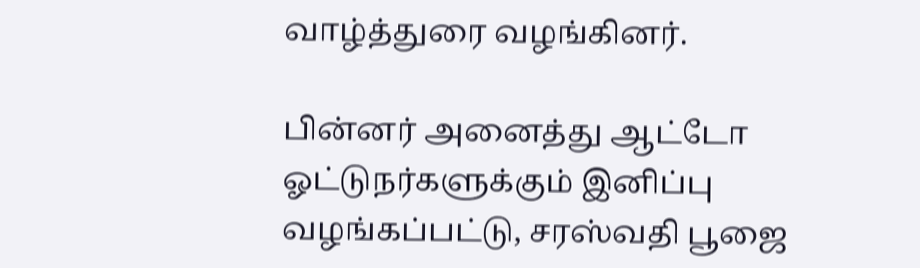வாழ்த்துரை வழங்கினர்.

பின்னர் அனைத்து ஆட்டோ ஓட்டுநர்களுக்கும் இனிப்பு வழங்கப்பட்டு, சரஸ்வதி பூஜை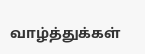வாழ்த்துக்கள்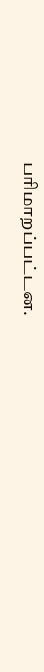பரிமாறப்பட்டன.